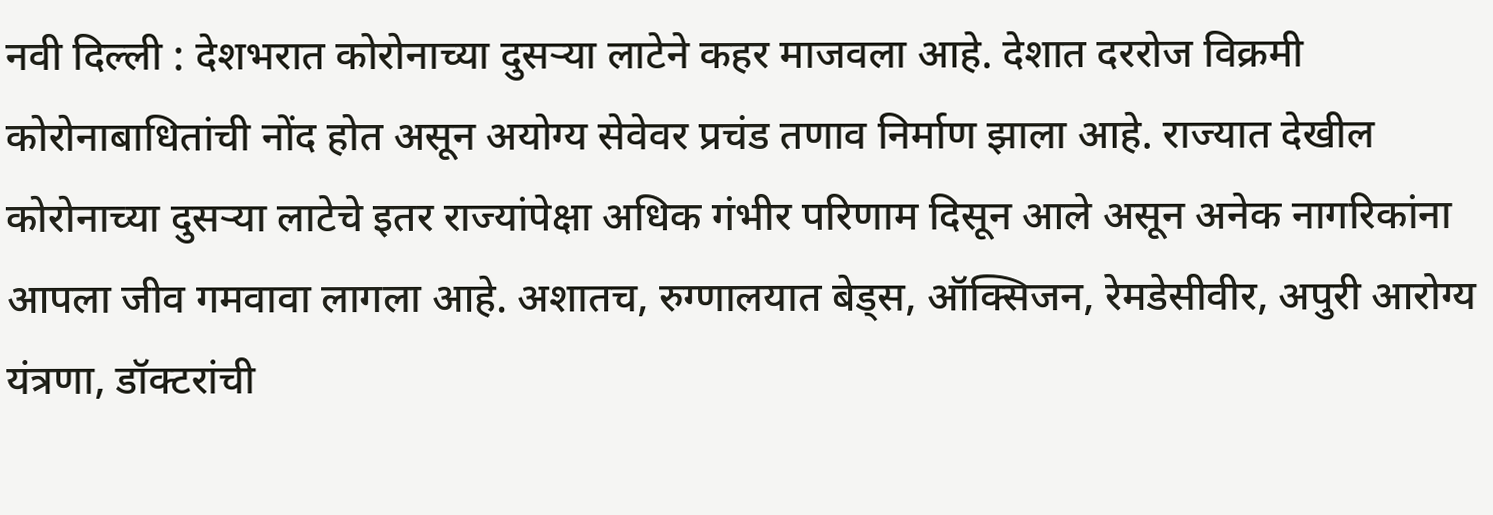नवी दिल्ली : देशभरात कोरोनाच्या दुसऱ्या लाटेने कहर माजवला आहे. देशात दररोज विक्रमी कोरोनाबाधितांची नोंद होत असून अयोग्य सेवेवर प्रचंड तणाव निर्माण झाला आहे. राज्यात देखील कोरोनाच्या दुसऱ्या लाटेचे इतर राज्यांपेक्षा अधिक गंभीर परिणाम दिसून आले असून अनेक नागरिकांना आपला जीव गमवावा लागला आहे. अशातच, रुग्णालयात बेड्स, ऑक्सिजन, रेमडेसीवीर, अपुरी आरोग्य यंत्रणा, डॉक्टरांची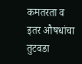कमतरता व इतर औषधांचा तुटवडा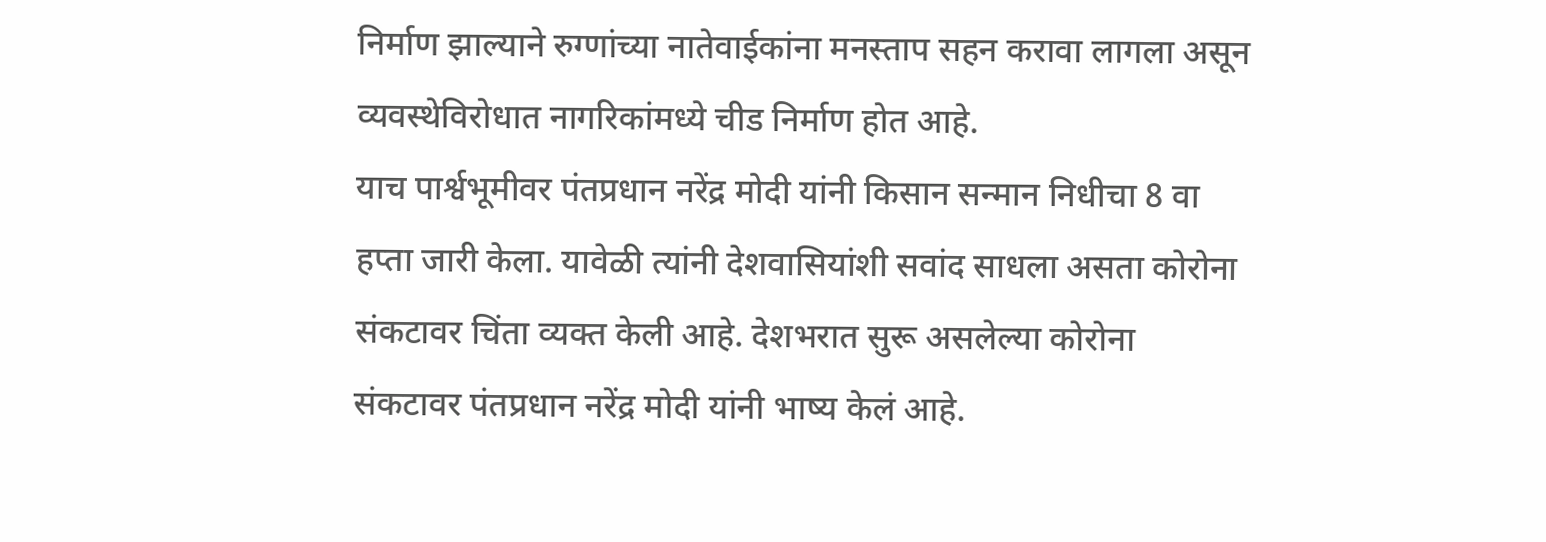निर्माण झाल्याने रुग्णांच्या नातेवाईकांना मनस्ताप सहन करावा लागला असून व्यवस्थेविरोधात नागरिकांमध्ये चीड निर्माण होत आहे.
याच पार्श्वभूमीवर पंतप्रधान नरेंद्र मोदी यांनी किसान सन्मान निधीचा 8 वा हप्ता जारी केला. यावेळी त्यांनी देशवासियांशी सवांद साधला असता कोरोना संकटावर चिंता व्यक्त केली आहे. देशभरात सुरू असलेल्या कोरोना संकटावर पंतप्रधान नरेंद्र मोदी यांनी भाष्य केलं आहे.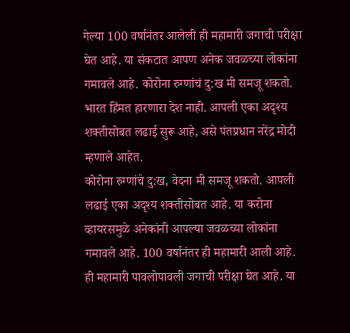गेल्या 100 वर्षानंतर आलेली ही महामारी जगाची परीक्षा घेत आहे. या संकटात आपण अनेक जवळच्या लोकांना गमावले आहे. कोरोना रुग्णांचं दु:ख मी समजू शकतो. भारत हिंमत हारणारा देश नाही. आपली एका अदृश्य शक्तीसोबत लढाई सुरू आहे, असे पंतप्रधान नरेंद्र मोदी म्हणाले आहेत.
कोरोना रुग्णांचे दु:ख, वेदना मी समजू शकतो. आपली लढाई एका अदृश्य शक्तीसोबत आहे. या करोना व्हायरसमुळे अनेकांनी आपल्या जवळच्या लोकांना गमावले आहे. 100 वर्षानंतर ही महामारी आली आहे. ही महामारी पावलोपावली जगाची परीक्षा घेत आहे. या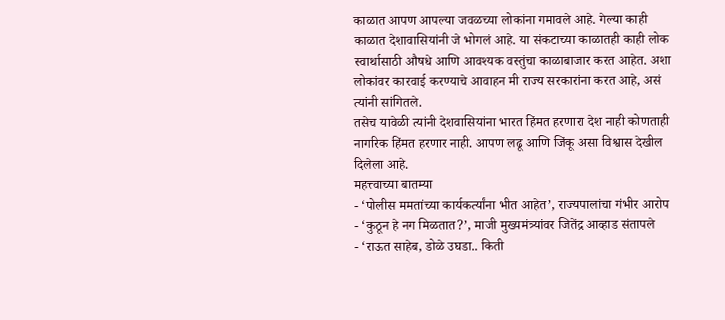काळात आपण आपल्या जवळच्या लोकांना गमावले आहे. गेल्या काही काळात देशावासियांनी जे भोगलं आहे. या संकटाच्या काळातही काही लोक स्वार्थासाठी औषधे आणि आवश्यक वस्तुंचा काळाबाजार करत आहेत. अशा लोकांवर कारवाई करण्याचे आवाहन मी राज्य सरकारांना करत आहे, असं त्यांनी सांगितले.
तसेच यावेळी त्यांनी देशवासियांना भारत हिंमत हरणारा देश नाही कोणताही नागरिक हिंमत हरणार नाही. आपण लढू आणि जिंकू असा विश्वास देखील दिलेला आहे.
महत्त्वाच्या बातम्या
- ‘पोलीस ममतांच्या कार्यकर्त्यांना भीत आहेत’, राज्यपालांचा गंभीर आरोप
- ‘कुठून हे नग मिळतात?’, माजी मुख्यमंत्र्यांवर जितेंद्र आव्हाड संतापले
- ‘राऊत साहेब, डोळे उघडा.. किती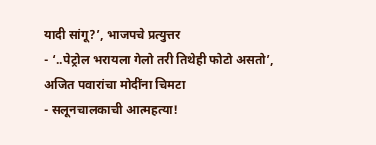यादी सांगू?’, भाजपचे प्रत्युत्तर
- ‘..पेट्रोल भरायला गेलो तरी तिथेही फोटो असतो’, अजित पवारांचा मोदींना चिमटा
- सलूनचालकाची आत्महत्या!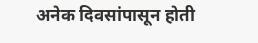अनेक दिवसांपासून होती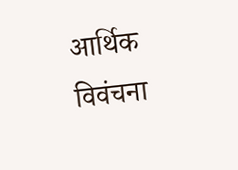आर्थिक विवंचना